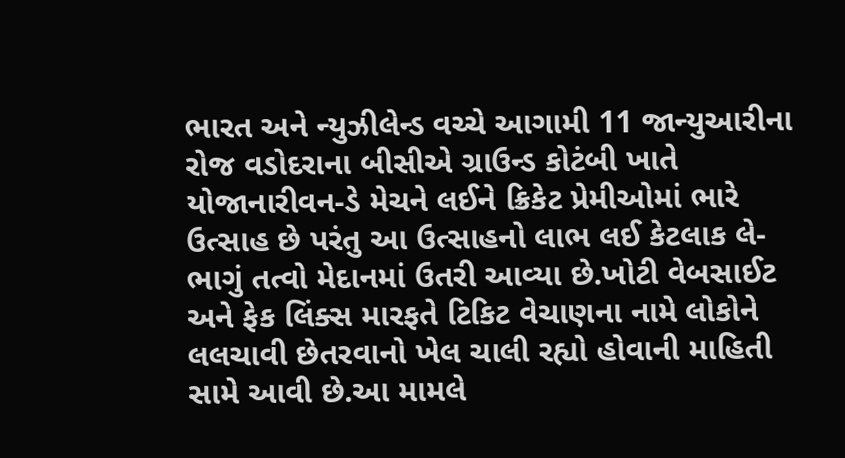ભારત અને ન્યુઝીલેન્ડ વચ્ચે આગામી 11 જાન્યુઆરીના રોજ વડોદરાના બીસીએ ગ્રાઉન્ડ કોટંબી ખાતે યોજાનારીવન-ડે મેચને લઈને ક્રિકેટ પ્રેમીઓમાં ભારે ઉત્સાહ છે પરંતુ આ ઉત્સાહનો લાભ લઈ કેટલાક લે-ભાગું તત્વો મેદાનમાં ઉતરી આવ્યા છે.ખોટી વેબસાઈટ અને ફેક લિંક્સ મારફતે ટિકિટ વેચાણના નામે લોકોને લલચાવી છેતરવાનો ખેલ ચાલી રહ્યો હોવાની માહિતી સામે આવી છે.આ મામલે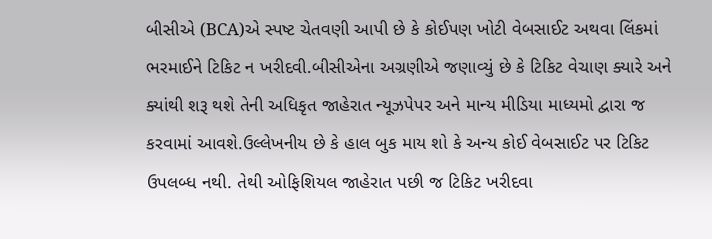બીસીએ (BCA)એ સ્પષ્ટ ચેતવણી આપી છે કે કોઈપણ ખોટી વેબસાઈટ અથવા લિંકમાં ભરમાઈને ટિકિટ ન ખરીદવી.બીસીએના અગ્રણીએ જણાવ્યું છે કે ટિકિટ વેચાણ ક્યારે અને ક્યાંથી શરૂ થશે તેની અધિકૃત જાહેરાત ન્યૂઝપેપર અને માન્ય મીડિયા માધ્યમો દ્વારા જ કરવામાં આવશે.ઉલ્લેખનીય છે કે હાલ બુક માય શો કે અન્ય કોઈ વેબસાઈટ પર ટિકિટ ઉપલબ્ધ નથી. તેથી ઓફિશિયલ જાહેરાત પછી જ ટિકિટ ખરીદવા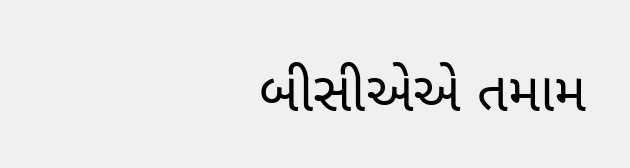બીસીએએ તમામ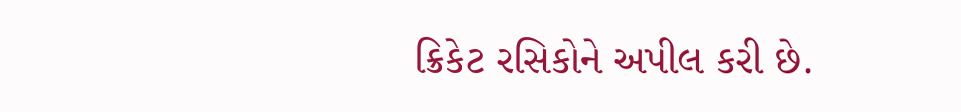ક્રિકેટ રસિકોને અપીલ કરી છે.